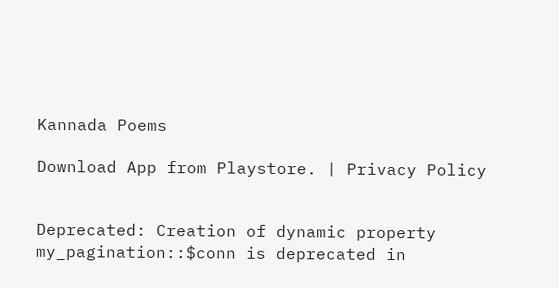Kannada Poems

Download App from Playstore. | Privacy Policy


Deprecated: Creation of dynamic property my_pagination::$conn is deprecated in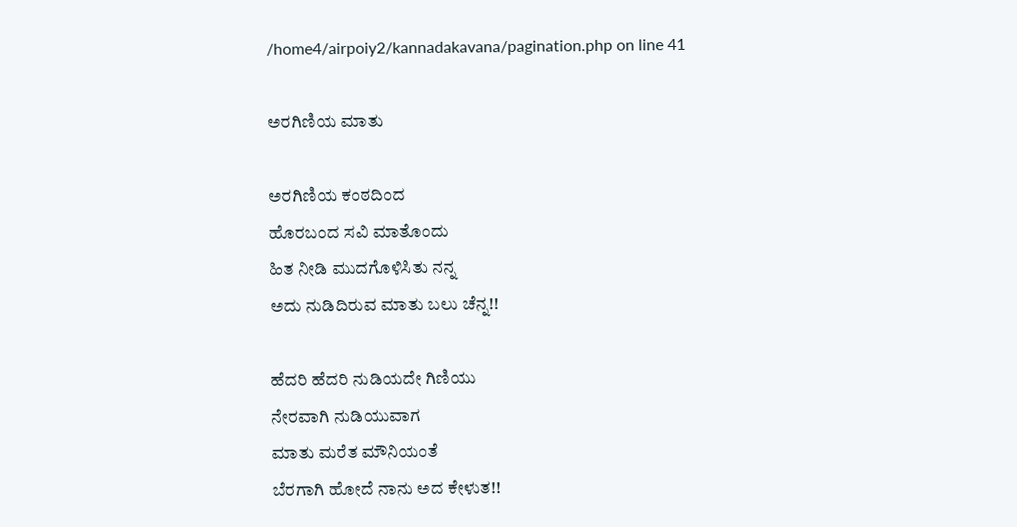/home4/airpoiy2/kannadakavana/pagination.php on line 41

ಅರಗಿಣಿಯ ಮಾತು

ಅರಗಿಣಿಯ ಕಂಠದಿಂದ
ಹೊರಬಂದ ಸವಿ ಮಾತೊಂದು
ಹಿತ ನೀಡಿ ಮುದಗೊಳಿಸಿತು ನನ್ನ
ಅದು ನುಡಿದಿರುವ ಮಾತು ಬಲು ಚೆನ್ನ!!

ಹೆದರಿ ಹೆದರಿ ನುಡಿಯದೇ ಗಿಣಿಯು
ನೇರವಾಗಿ ನುಡಿಯುವಾಗ
ಮಾತು ಮರೆತ ಮೌನಿಯಂತೆ
ಬೆರಗಾಗಿ ಹೋದೆ ನಾನು ಅದ ಕೇಳುತ!!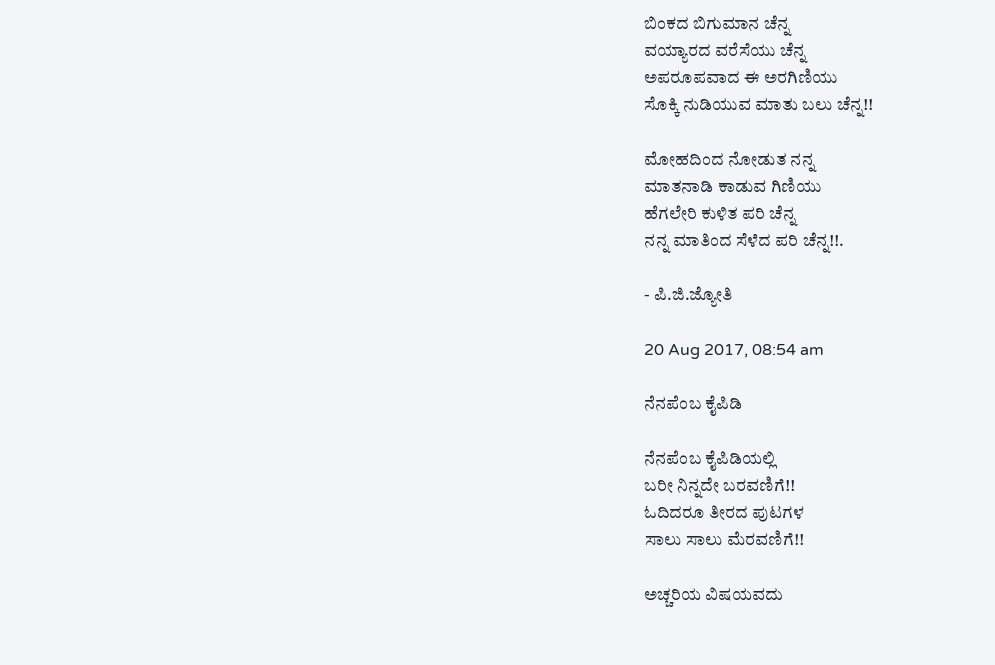ಬಿಂಕದ ಬಿಗುಮಾನ ಚೆನ್ನ
ವಯ್ಯಾರದ ವರೆಸೆಯು ಚೆನ್ನ
ಅಪರೂಪವಾದ ಈ ಅರಗಿಣಿಯು
ಸೊಕ್ಕಿ ನುಡಿಯುವ ಮಾತು ಬಲು ಚೆನ್ನ!!

ಮೋಹದಿಂದ ನೋಡುತ ನನ್ನ
ಮಾತನಾಡಿ ಕಾಡುವ ಗಿಣಿಯು
ಹೆಗಲೇರಿ ಕುಳಿತ ಪರಿ ಚೆನ್ನ
ನನ್ನ ಮಾತಿಂದ ಸೆಳೆದ ಪರಿ ಚೆನ್ನ!!.

- ಪಿ.ಜಿ.ಜ್ಯೋತಿ

20 Aug 2017, 08:54 am

ನೆನಪೆಂಬ ಕೈಪಿಡಿ

ನೆನಪೆಂಬ ಕೈಪಿಡಿಯಲ್ಲಿ
ಬರೀ ನಿನ್ನದೇ ಬರವಣಿಗೆ!!
ಓದಿದರೂ ತೀರದ ಪುಟಗಳ
ಸಾಲು ಸಾಲು ಮೆರವಣಿಗೆ!!

ಅಚ್ಚರಿಯ ವಿಷಯವದು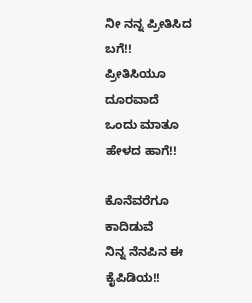ನೀ ನನ್ನ ಪ್ರೀತಿಸಿದ ಬಗೆ!!
ಪ್ರೀತಿಸಿಯೂ ದೂರವಾದೆ
ಒಂದು ಮಾತೂ ಹೇಳದ ಹಾಗೆ!!

ಕೊನೆವರೆಗೂ ಕಾದಿಡುವೆ
ನಿನ್ನ ನೆನಪಿನ ಈ ಕೈಪಿಡಿಯ!!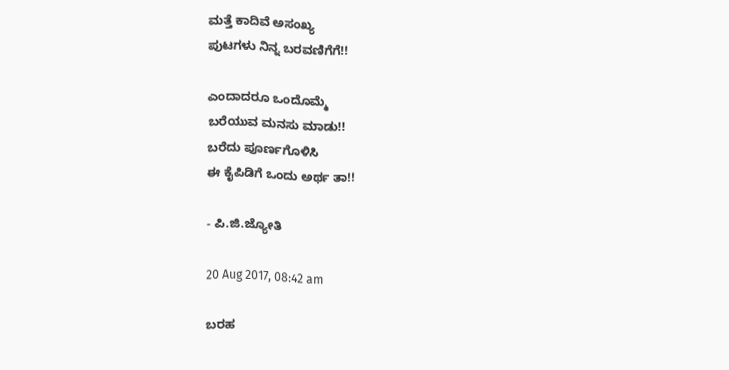ಮತ್ತೆ ಕಾದಿವೆ ಅಸಂಖ್ಯ
ಪುಟಗಳು ನಿನ್ನ ಬರವಣಿಗೆಗೆ!!

ಎಂದಾದರೂ ಒಂದೊಮ್ಮೆ
ಬರೆಯುವ ಮನಸು ಮಾಡು!!
ಬರೆದು ಪೂರ್ಣಗೊಳಿಸಿ
ಈ ಕೈಪಿಡಿಗೆ ಒಂದು ಅರ್ಥ ತಾ!!

- ಪಿ.ಜಿ.ಜ್ಯೋತಿ

20 Aug 2017, 08:42 am

ಬರಹ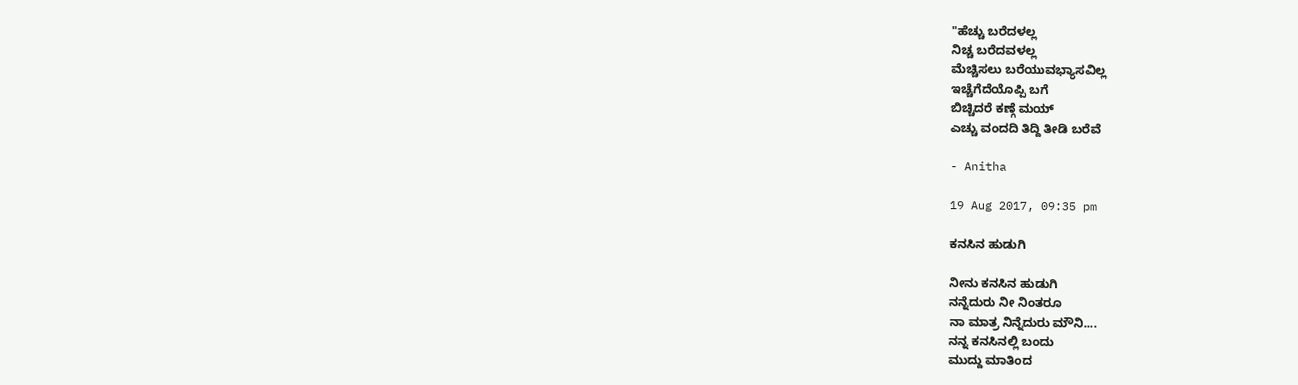"ಹೆಚ್ಚು ಬರೆದಳಲ್ಲ
ನಿಚ್ಚ ಬರೆದವಳಲ್ಲ
ಮೆಚ್ಚಿಸಲು ಬರೆಯುವಭ್ಯಾಸವಿಲ್ಲ
ಇಚ್ಚೆಗೆದೆಯೊಪ್ಪಿ ಬಗೆ
ಬಿಚ್ಚಿದರೆ ಕಣ್ಗೆ ಮಯ್
ಎಚ್ಚು ವಂದದಿ ತಿದ್ದಿ ತೀಡಿ ಬರೆವೆ

- Anitha

19 Aug 2017, 09:35 pm

ಕನಸಿನ ಹುಡುಗಿ

ನೀನು ಕನಸಿನ ಹುಡುಗಿ
ನನ್ನೆದುರು ನೀ ನಿಂತರೂ
ನಾ ಮಾತ್ರ ನಿನ್ನೆದುರು ಮೌನಿ....
ನನ್ನ ಕನಸಿನಲ್ಲಿ ಬಂದು
ಮುದ್ದು ಮಾತಿಂದ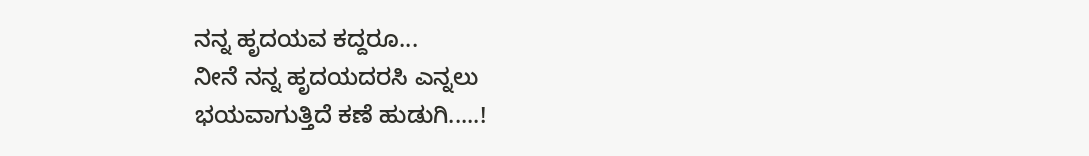ನನ್ನ ಹೃದಯವ ಕದ್ದರೂ...
ನೀನೆ ನನ್ನ ಹೃದಯದರಸಿ ಎನ್ನಲು
ಭಯವಾಗುತ್ತಿದೆ ಕಣೆ ಹುಡುಗಿ.....!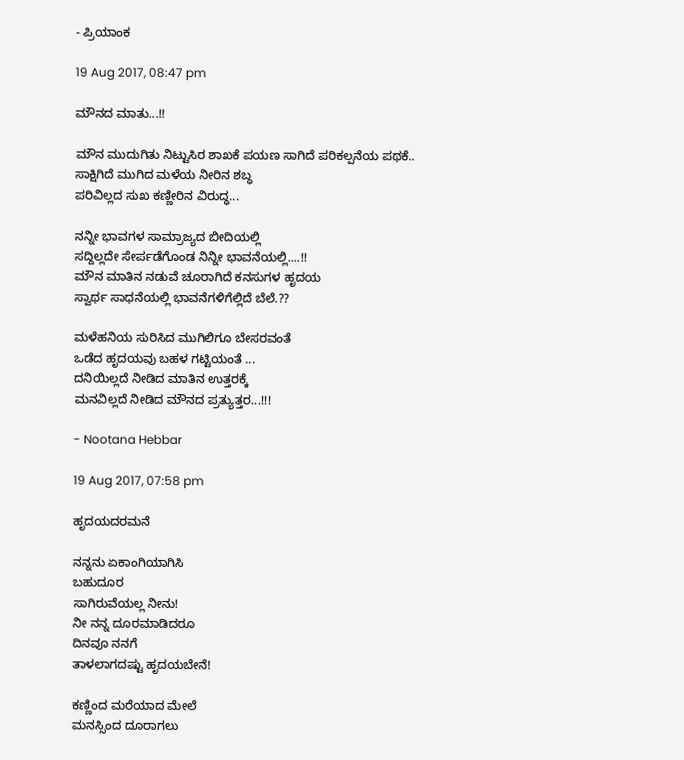- ಪ್ರಿಯಾಂಕ

19 Aug 2017, 08:47 pm

ಮೌನದ ಮಾತು...!!

ಮೌನ ಮುದುಗಿತು ನಿಟ್ಟುಸಿರ ಶಾಖಕೆ ಪಯಣ ಸಾಗಿದೆ ಪರಿಕಲ್ಪನೆಯ ಪಥಕೆ..
ಸಾಕ್ಷಿಗಿದೆ ಮುಗಿದ ಮಳೆಯ ನೀರಿನ ಶಬ್ಧ
ಪರಿವಿಲ್ಲದ ಸುಖ ಕಣ್ಣೀರಿನ ವಿರುದ್ಧ...

ನನ್ನೀ ಭಾವಗಳ ಸಾಮ್ರಾಜ್ಯದ ಬೀದಿಯಲ್ಲಿ
ಸದ್ದಿಲ್ಲದೇ ಸೇರ್ಪಡೆಗೊಂಡ ನಿನ್ನೀ ಭಾವನೆಯಲ್ಲಿ....!!
ಮೌನ ಮಾತಿನ ನಡುವೆ ಚೂರಾಗಿದೆ ಕನಸುಗಳ ಹೃದಯ
ಸ್ವಾರ್ಥ ಸಾಧನೆಯಲ್ಲಿ ಭಾವನೆಗಳಿಗೆಲ್ಲಿದೆ ಬೆಲೆ.??

ಮಳೆಹನಿಯ ಸುರಿಸಿದ ಮುಗಿಲಿಗೂ ಬೇಸರವಂತೆ
ಒಡೆದ ಹೃದಯವು ಬಹಳ ಗಟ್ಟಿಯಂತೆ ...
ದನಿಯಿಲ್ಲದೆ ನೀಡಿದ ಮಾತಿನ ಉತ್ತರಕ್ಕೆ
ಮನವಿಲ್ಲದೆ ನೀಡಿದ ಮೌನದ ಪ್ರತ್ಯುತ್ತರ...!!!

- Nootana Hebbar

19 Aug 2017, 07:58 pm

ಹೃದಯದರಮನೆ

ನನ್ನನು ಏಕಾಂಗಿಯಾಗಿಸಿ
ಬಹುದೂರ
ಸಾಗಿರುವೆಯಲ್ಲ ನೀನು!
ನೀ ನನ್ನ ದೂರಮಾಡಿದರೂ
ದಿನವೂ ನನಗೆ
ತಾಳಲಾಗದಷ್ಟು ಹೃದಯಬೇನೆ!

ಕಣ್ಣಿಂದ ಮರೆಯಾದ ಮೇಲೆ
ಮನಸ್ಸಿಂದ ದೂರಾಗಲು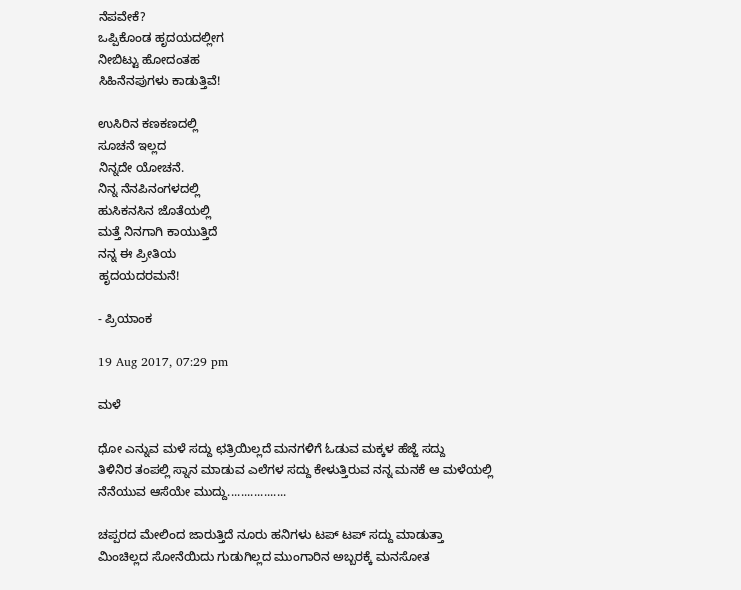ನೆಪವೇಕೆ?
ಒಪ್ಪಿಕೊಂಡ ಹೃದಯದಲ್ಲೀಗ
ನೀಬಿಟ್ಟು ಹೋದಂತಹ
ಸಿಹಿನೆನಪುಗಳು ಕಾಡುತ್ತಿವೆ!

ಉಸಿರಿನ ಕಣಕಣದಲ್ಲಿ
ಸೂಚನೆ ಇಲ್ಲದ
ನಿನ್ನದೇ ಯೋಚನೆ.
ನಿನ್ನ ನೆನಪಿನಂಗಳದಲ್ಲಿ
ಹುಸಿಕನಸಿನ ಜೊತೆಯಲ್ಲಿ
ಮತ್ತೆ ನಿನಗಾಗಿ ಕಾಯುತ್ತಿದೆ
ನನ್ನ ಈ ಪ್ರೀತಿಯ
ಹೃದಯದರಮನೆ!

- ಪ್ರಿಯಾಂಕ

19 Aug 2017, 07:29 pm

ಮಳೆ

ಧೋ ಎನ್ನುವ ಮಳೆ ಸದ್ದು ಛತ್ರಿಯಿಲ್ಲದೆ ಮನಗಳಿಗೆ ಓಡುವ ಮಕ್ಕಳ ಹೆಜ್ಜೆ ಸದ್ದು
ತಿಳಿನಿರ ತಂಪಲ್ಲಿ ಸ್ನಾನ ಮಾಡುವ ಎಲೆಗಳ ಸದ್ದು ಕೇಳುತ್ತಿರುವ ನನ್ನ ಮನಕೆ ಆ ಮಳೆಯಲ್ಲಿ
ನೆನೆಯುವ ಆಸೆಯೇ ಮುದ್ದು..................

ಚಪ್ಪರದ ಮೇಲಿಂದ ಜಾರುತ್ತಿದೆ ನೂರು ಹನಿಗಳು ಟಪ್ ಟಪ್ ಸದ್ದು ಮಾಡುತ್ತಾ
ಮಿಂಚಿಲ್ಲದ ಸೋನೆಯಿದು ಗುಡುಗಿಲ್ಲದ ಮುಂಗಾರಿನ ಅಬ್ಬರಕ್ಕೆ ಮನಸೋತ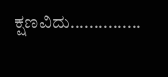ಕ್ಷಣವಿದು...............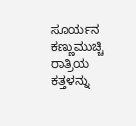ಸೂರ್ಯನ ಕಣ್ಣುಮುಚ್ಚಿ ರಾತ್ರಿಯ ಕತ್ತಳನ್ನು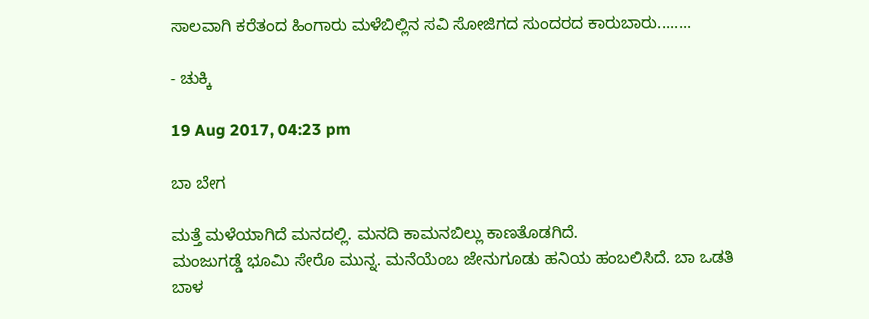ಸಾಲವಾಗಿ ಕರೆತಂದ ಹಿಂಗಾರು ಮಳೆಬಿಲ್ಲಿನ ಸವಿ ಸೋಜಿಗದ ಸುಂದರದ ಕಾರುಬಾರು........

- ಚುಕ್ಕಿ

19 Aug 2017, 04:23 pm

ಬಾ ಬೇಗ

ಮತ್ತೆ ಮಳೆಯಾಗಿದೆ ಮನದಲ್ಲಿ. ಮನದಿ ಕಾಮನಬಿಲ್ಲು ಕಾಣತೊಡಗಿದೆ.
ಮಂಜುಗಡ್ಡೆ ಭೂಮಿ ಸೇರೊ ಮುನ್ನ. ಮನೆಯೆಂಬ ಜೇನುಗೂಡು ಹನಿಯ ಹಂಬಲಿಸಿದೆ. ಬಾ ಒಡತಿ
ಬಾಳ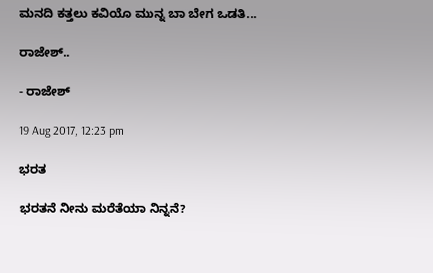ಮನದಿ ಕತ್ತಲು ಕವಿಯೊ ಮುನ್ನ ಬಾ ಬೇಗ ಒಡತಿ...

ರಾಜೇಶ್..

- ರಾಜೇಶ್

19 Aug 2017, 12:23 pm

ಭರತ

ಭರತನೆ ನೀನು ಮರೆತೆಯಾ ನಿನ್ನನೆ?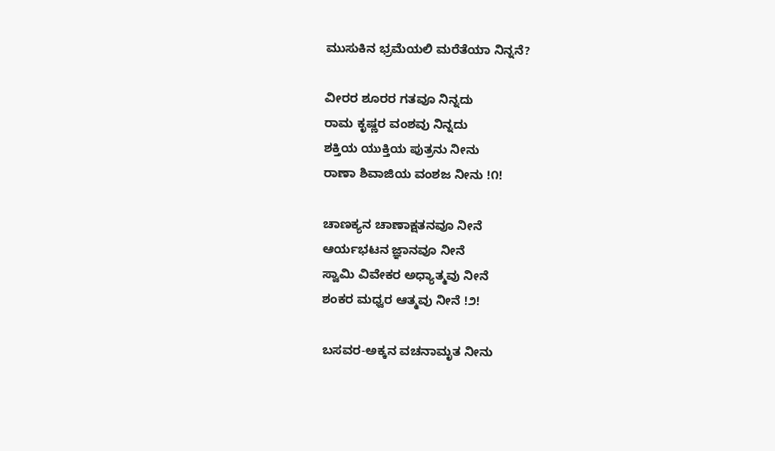ಮುಸುಕಿನ ಭ್ರಮೆಯಲಿ ಮರೆತೆಯಾ ನಿನ್ನನೆ?

ವೀರರ ಶೂರರ ಗತವೂ ನಿನ್ನದು
ರಾಮ ಕೃಷ್ಣರ ವಂಶವು‌ ನಿನ್ನದು
ಶಕ್ತಿಯ ಯುಕ್ತಿಯ ಪುತ್ರನು‌ ನೀನು
ರಾಣಾ‌ ಶಿವಾಜಿಯ ವಂಶಜ‌ ನೀನು !೧!

ಚಾಣಕ್ಯನ ಚಾಣಾಕ್ಷತನವೂ ನೀನೆ
ಆರ್ಯಭಟನ‌ ಜ್ಞಾನವೂ ನೀನೆ
ಸ್ವಾಮಿ ವಿವೇಕರ ಅಧ್ಯಾತ್ಮವು ನೀನೆ
ಶಂಕರ ಮಧ್ವರ ಆತ್ಮವು ನೀನೆ !೨!

ಬಸವರ-ಅಕ್ಕನ ವಚನಾಮೃತ ನೀನು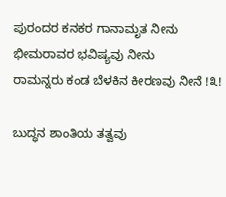ಪುರಂದರ ಕನಕರ ಗಾನಾಮೃತ ನೀನು
ಭೀಮರಾವರ ಭವಿಷ್ಯವು ನೀನು
ರಾಮನ್ನರು ಕಂಡ ಬೆಳಕಿನ ಕೀರಣವು‌ ನೀನೆ !೩!

ಬುದ್ಧನ ಶಾಂತಿಯ ತತ್ವವು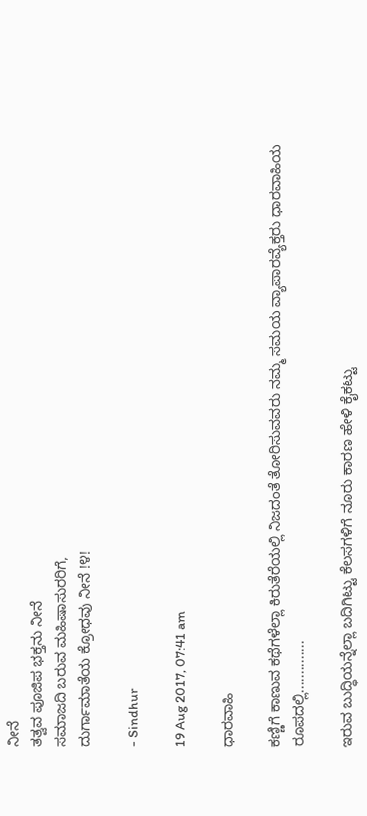ನೀನೆ
ತತ್ವವ ಪೂಜಿಪ ಭಕ್ತನು ನೀನೆ
ಸಮಾಜದಿ ಬರುವ ಮಹಿಷಾಸುರರಿಗೆ,
ದುರ್ಗಾಮಾತೆಯ ಕ್ರೋಧವು ನೀನೆ !೪!

- Sindhur

19 Aug 2017, 07:41 am

ಧಾರವಾಹಿ

ಕಣ್ಣಿಗೆ ಕಾಣುವ ಕಥೆಗಳೆಲ್ಲಾ ಕಿರುತೆರೆಯಲ್ಲಿ ನಿಜದಂತೆ ತೋರಿಸುವವರು ನಮ್ಮ ಸಮಯ ವ್ಯಾಪಾರವ್ಯೆಕ್ತರು ಧಾರವಾಹಿಯ ರೂಪದಲ್ಲಿ..............

ಇರುವ ಬುದ್ಧಿಯನ್ನೆಲ್ಲಾ ಬದಿಗಿಟ್ಟು ಕೆಲಸಗಳಿಗೆ ನೂರು ಕಾರಣ ಹೇಳಿ ಕೈಕಟ್ಟು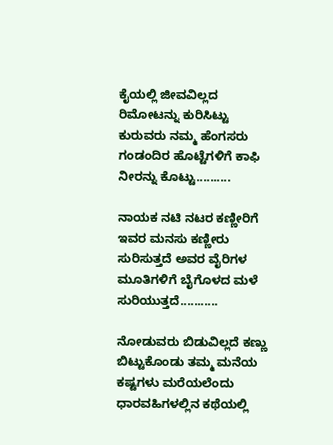ಕೈಯಲ್ಲಿ ಜೀವವಿಲ್ಲದ ರಿಮೋಟನ್ನು ಕುರಿಸಿಟ್ಟು ಕುರುವರು ನಮ್ಮ ಹೆಂಗಸರು ಗಂಡಂದಿರ ಹೊಟ್ಟೆಗಳಿಗೆ ಕಾಫಿ ನೀರನ್ನು ಕೊಟ್ಟು..........

ನಾಯಕ ನಟಿ ನಟರ ಕಣ್ಣೀರಿಗೆ ಇವರ ಮನಸು ಕಣ್ಣೀರು ಸುರಿಸುತ್ತದೆ ಅವರ ವೈರಿಗಳ ಮೂತಿಗಳಿಗೆ ಬೈಗೊಳದ ಮಳೆ ಸುರಿಯುತ್ತದೆ...........

ನೋಡುವರು ಬಿಡುವಿಲ್ಲದೆ ಕಣ್ಣು ಬಿಟ್ಟುಕೊಂಡು ತಮ್ಮ ಮನೆಯ ಕಷ್ಟಗಳು ಮರೆಯಲೆಂದು ಧಾರವಹಿಗಳಲ್ಲಿನ ಕಥೆಯಲ್ಲಿ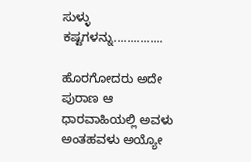ಸುಳ್ಳು ಕಷ್ಟಗಳನ್ನು...............

ಹೊರಗೋದರು ಅದೇ ಪುರಾಣ ಆ ಧಾರವಾಹಿಯಲ್ಲಿ ಅವಳು ಅಂತಹವಳು ಅಯ್ಯೋ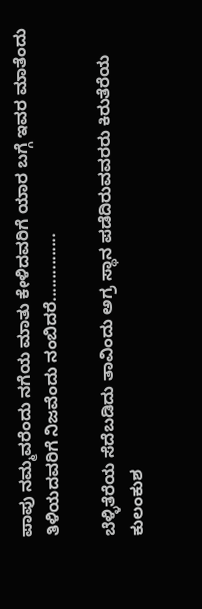ಪಾಪು ನಮ್ಮವರೆಂದು ನಗೆಯ ಮಾತು ಕೇಳಿದವರಿಗೆ ಯಾರ ಬಗ್ಗೆ ಇವರ ಮಾತೆಂದು ತಿಳಿಯದವರಿಗೆ ನಿಜವೆಂದು ನಂಬಿದರೆ...............

ಬೆಳ್ಳಿತೆರೆಯ ಸೆದೆಬಡಿದು ತಾವಿಂದು ಅಗ್ರ ಸ್ಥಾನ ಪಡೆದಿರುವವರರು ಕಿರುತೆರೆಯ ಕುಲಂಕುಶ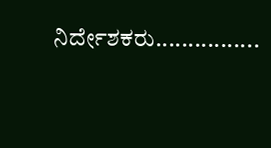ನಿರ್ದೇಶಕರು................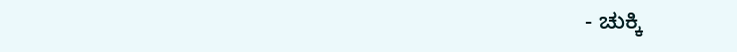- ಚುಕ್ಕಿ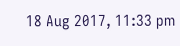18 Aug 2017, 11:33 pm